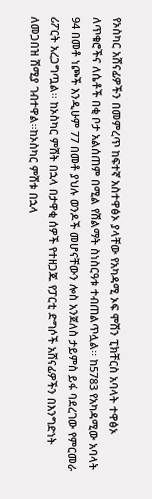የኦስካር አሸናፊዎችን በመምረጥ ከፍተኛ አስተዋፅኦ ያላቸው የአካዳሚ ኦፍ ሞሽን ፒክቸርስ አባላት ተዋፅኦ ለጥቁሮችና ለሴቶች በቂ ቦታ አልሰጠም በሚል የሽልማት ስነስርዓቱ ተብጠልጥሏል፡፡ ከ5783 የአካዳሚው አባላት 94 በመቶ ነጮች እንዲሁም 77 በመቶ ያህሉ ወንዶች መሆናቸውን ሎስ አንጀለስ ታይምስ ይፋ ባደረገው የምርመራ ሪፖርት አረጋግጧል፡፡ ከኦስካር ምሽት በኋላ በታዋቂ ሰዎች የተዘጋጁ የፓርቲ ድግሶች አሸናፊዎችን በእንግድነት ለመጋበዝ ሽሚያ ገብተዋል፡፡ከኦስካር ምሽቱ በኋላ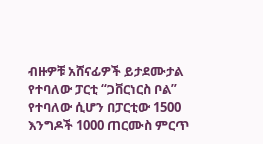ብዙዎቹ አሸናፊዎች ይታደሙታል የተባለው ፓርቲ “ጋቨርነርስ ቦል” የተባለው ሲሆን በፓርቲው 1500 እንግዶች 1000 ጠርሙስ ምርጥ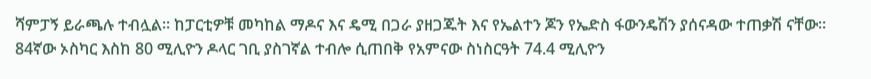ሻምፓኝ ይራጫሉ ተብሏል፡፡ ከፓርቲዎቹ መካከል ማዶና እና ዴሚ በጋራ ያዘጋጁት እና የኤልተን ጆን የኤድስ ፋውንዴሽን ያሰናዳው ተጠቃሽ ናቸው፡፡ 84ኛው ኦስካር እስከ 80 ሚሊዮን ዶላር ገቢ ያስገኛል ተብሎ ሲጠበቅ የአምናው ስነስርዓት 74.4 ሚሊዮን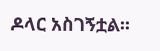ዶላር አስገኝቷል፡፡